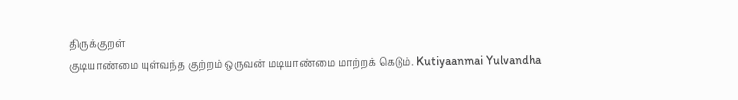திருக்குறள்
குடியாண்மை யுள்வந்த குற்றம் ஒருவன் மடியாண்மை மாற்றக் கெடும். Kutiyaanmai Yulvandha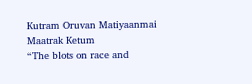Kutram Oruvan Matiyaanmai Maatrak Ketum
“The blots on race and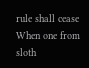rule shall cease When one from sloth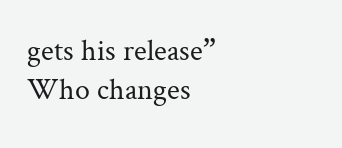gets his release”
Who changes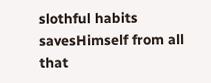slothful habits savesHimself from all that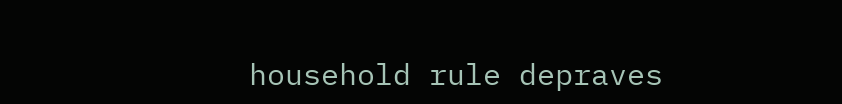household rule depraves